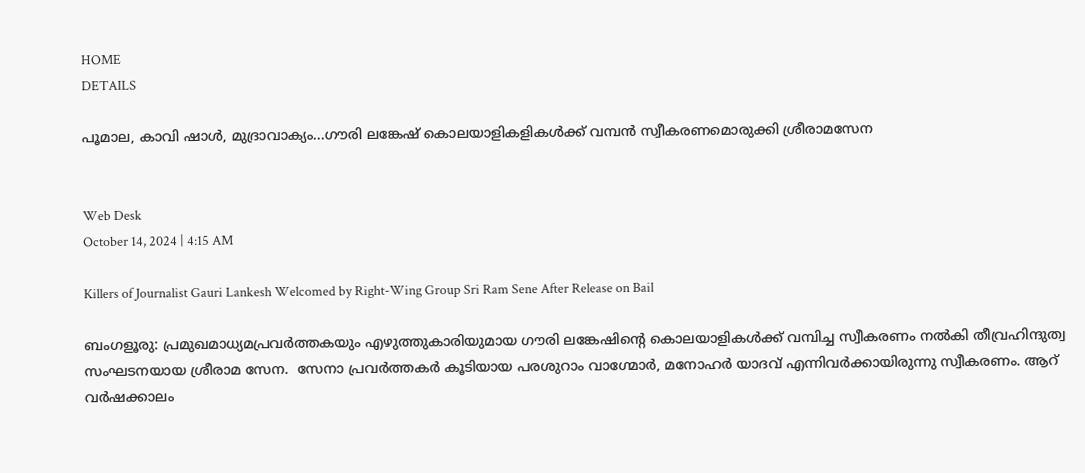HOME
DETAILS

പൂമാല, കാവി ഷാള്‍, മുദ്രാവാക്യം...ഗൗരി ലങ്കേഷ് കൊലയാളികളികള്‍ക്ക് വമ്പന്‍ സ്വീകരണമൊരുക്കി ശ്രീരാമസേന


Web Desk
October 14, 2024 | 4:15 AM

Killers of Journalist Gauri Lankesh Welcomed by Right-Wing Group Sri Ram Sene After Release on Bail

ബംഗളൂരു: പ്രമുഖമാധ്യമപ്രവര്‍ത്തകയും എഴുത്തുകാരിയുമായ ഗൗരി ലങ്കേഷിന്റെ കൊലയാളികള്‍ക്ക് വമ്പിച്ച സ്വീകരണം നല്‍കി തീവ്രഹിന്ദുത്വ സംഘടനയായ ശ്രീരാമ സേന.  സേനാ പ്രവര്‍ത്തകര്‍ കൂടിയായ പരശുറാം വാഗ്മോര്‍, മനോഹര്‍ യാദവ് എന്നിവര്‍ക്കായിരുന്നു സ്വീകരണം. ആറ് വര്‍ഷക്കാലം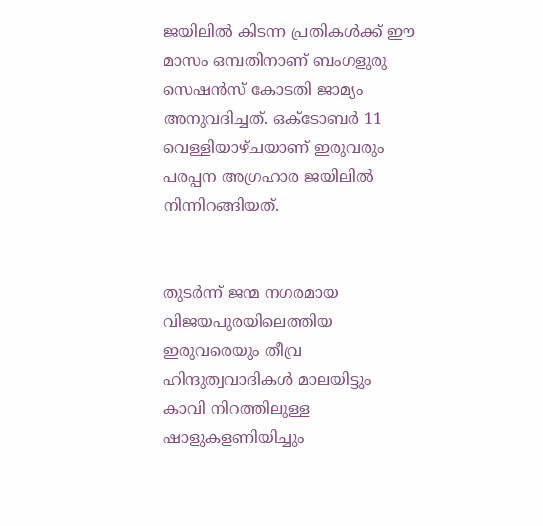ജയിലില്‍ കിടന്ന പ്രതികള്‍ക്ക് ഈ മാസം ഒമ്പതിനാണ് ബംഗളുരു സെഷന്‍സ് കോടതി ജാമ്യം അനുവദിച്ചത്. ഒക്ടോബര്‍ 11 വെള്ളിയാഴ്ചയാണ് ഇരുവരും പരപ്പന അഗ്രഹാര ജയിലില്‍ നിന്നിറങ്ങിയത്.


തുടര്‍ന്ന് ജന്മ നഗരമായ വിജയപുരയിലെത്തിയ ഇരുവരെയും തീവ്ര ഹിന്ദുത്വവാദികള്‍ മാലയിട്ടും കാവി നിറത്തിലുള്ള ഷാളുകളണിയിച്ചും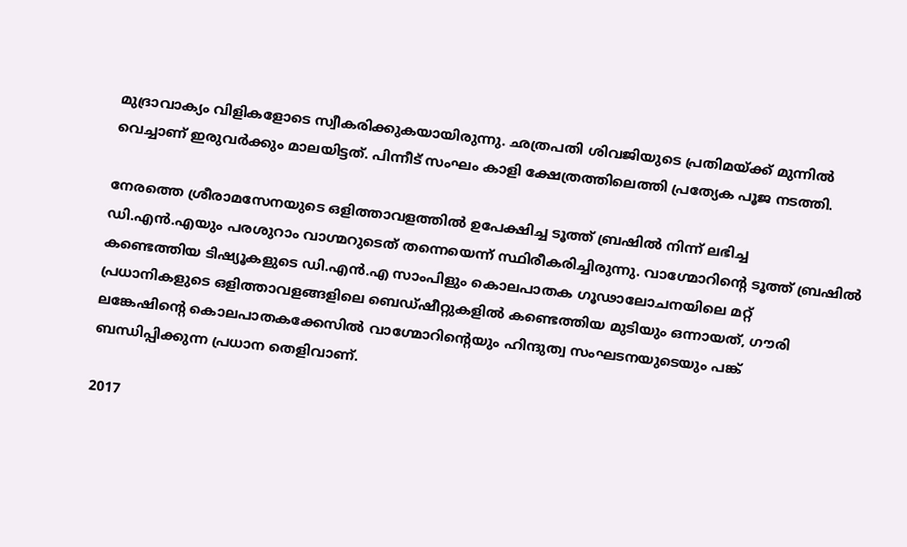മുദ്രാവാക്യം വിളികളോടെ സ്വീകരിക്കുകയായിരുന്നു. ഛത്രപതി ശിവജിയുടെ പ്രതിമയ്ക്ക് മുന്നില്‍ വെച്ചാണ് ഇരുവര്‍ക്കും മാലയിട്ടത്. പിന്നീട് സംഘം കാളി ക്ഷേത്രത്തിലെത്തി പ്രത്യേക പൂജ നടത്തി.

നേരത്തെ ശ്രീരാമസേനയുടെ ഒളിത്താവളത്തില്‍ ഉപേക്ഷിച്ച ടൂത്ത് ബ്രഷില്‍ നിന്ന് ലഭിച്ച ഡി.എന്‍.എയും പരശുറാം വാഗ്മറുടെത് തന്നെയെന്ന് സ്ഥിരീകരിച്ചിരുന്നു. വാഗ്മോറിന്റെ ടൂത്ത് ബ്രഷില്‍ കണ്ടെത്തിയ ടിഷ്യൂകളുടെ ഡി.എന്‍.എ സാംപിളും കൊലപാതക ഗൂഢാലോചനയിലെ മറ്റ് പ്രധാനികളുടെ ഒളിത്താവളങ്ങളിലെ ബെഡ്ഷീറ്റുകളില്‍ കണ്ടെത്തിയ മുടിയും ഒന്നായത്, ഗൗരി ലങ്കേഷിന്റെ കൊലപാതകക്കേസില്‍ വാഗ്മോറിന്റെയും ഹിന്ദുത്വ സംഘടനയുടെയും പങ്ക് ബന്ധിപ്പിക്കുന്ന പ്രധാന തെളിവാണ്.

2017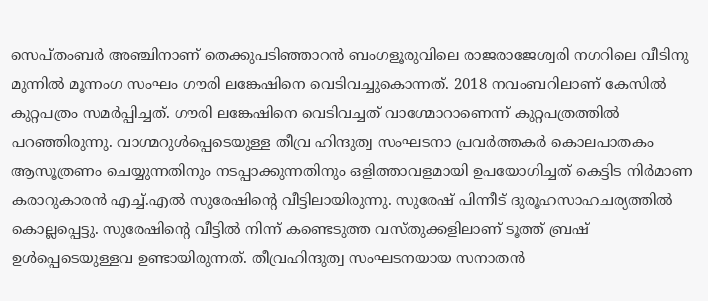സെപ്തംബര്‍ അഞ്ചിനാണ് തെക്കുപടിഞ്ഞാറന്‍ ബംഗളൂരുവിലെ രാജരാജേശ്വരി നഗറിലെ വീടിനു മുന്നില്‍ മൂന്നംഗ സംഘം ഗൗരി ലങ്കേഷിനെ വെടിവച്ചുകൊന്നത്. 2018 നവംബറിലാണ് കേസില്‍ കുറ്റപത്രം സമര്‍പ്പിച്ചത്. ഗൗരി ലങ്കേഷിനെ വെടിവച്ചത് വാഗ്മോറാണെന്ന് കുറ്റപത്രത്തില്‍ പറഞ്ഞിരുന്നു. വാഗ്മറുള്‍പ്പെടെയുള്ള തീവ്ര ഹിന്ദുത്വ സംഘടനാ പ്രവര്‍ത്തകര്‍ കൊലപാതകം ആസൂത്രണം ചെയ്യുന്നതിനും നടപ്പാക്കുന്നതിനും ഒളിത്താവളമായി ഉപയോഗിച്ചത് കെട്ടിട നിര്‍മാണ കരാറുകാരന്‍ എച്ച്.എല്‍ സുരേഷിന്റെ വീട്ടിലായിരുന്നു. സുരേഷ് പിന്നീട് ദുരൂഹസാഹചര്യത്തില്‍ കൊല്ലപ്പെട്ടു. സുരേഷിന്റെ വീട്ടില്‍ നിന്ന് കണ്ടെടുത്ത വസ്തുക്കളിലാണ് ടൂത്ത് ബ്രഷ് ഉള്‍പ്പെടെയുള്ളവ ഉണ്ടായിരുന്നത്. തീവ്രഹിന്ദുത്വ സംഘടനയായ സനാതന്‍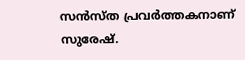സന്‍സ്ത പ്രവര്‍ത്തകനാണ് സുരേഷ്.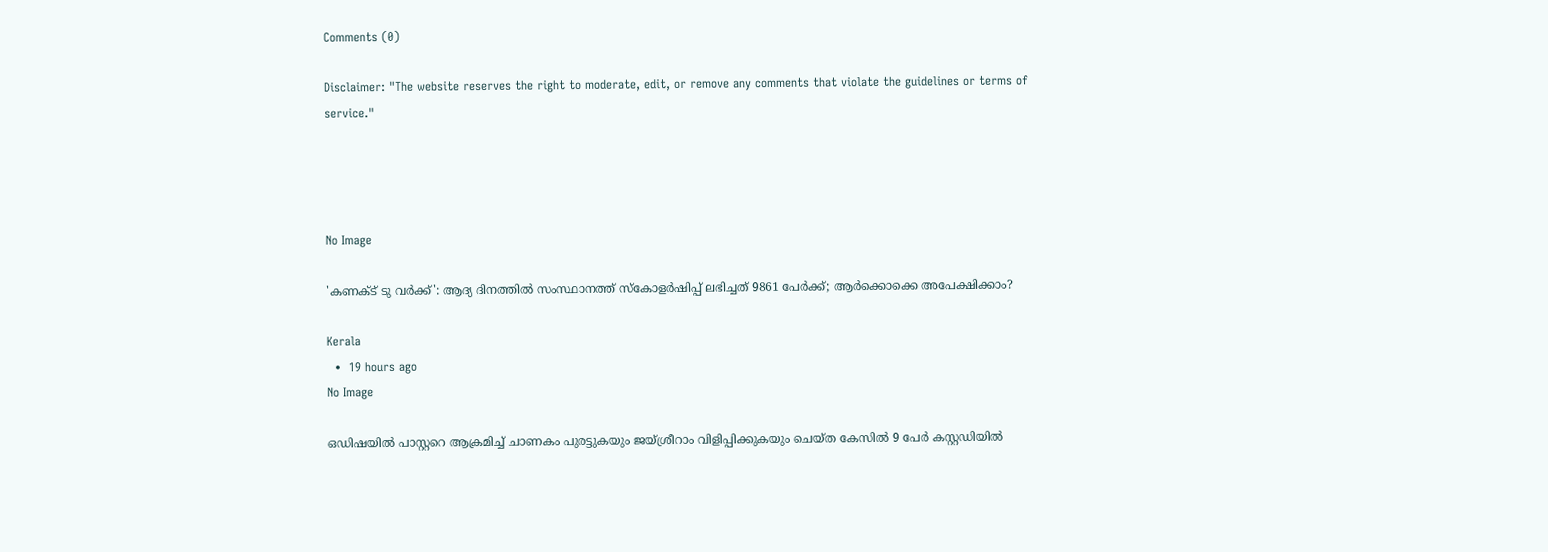Comments (0)

Disclaimer: "The website reserves the right to moderate, edit, or remove any comments that violate the guidelines or terms of service."




No Image

'കണക്ട് ടു വർക്ക്': ആദ്യ ദിനത്തിൽ സംസ്ഥാനത്ത് സ്കോളർഷിപ്പ് ലഭിച്ചത് 9861 പേർക്ക്; ആർക്കൊക്കെ അപേക്ഷിക്കാം?

Kerala
  •  19 hours ago
No Image

ഒഡിഷയില്‍ പാസ്റ്ററെ ആക്രമിച്ച് ചാണകം പുരട്ടുകയും ജയ്ശ്രീറാം വിളിപ്പിക്കുകയും ചെയ്ത കേസില്‍ 9 പേര്‍ കസ്റ്റഡിയില്‍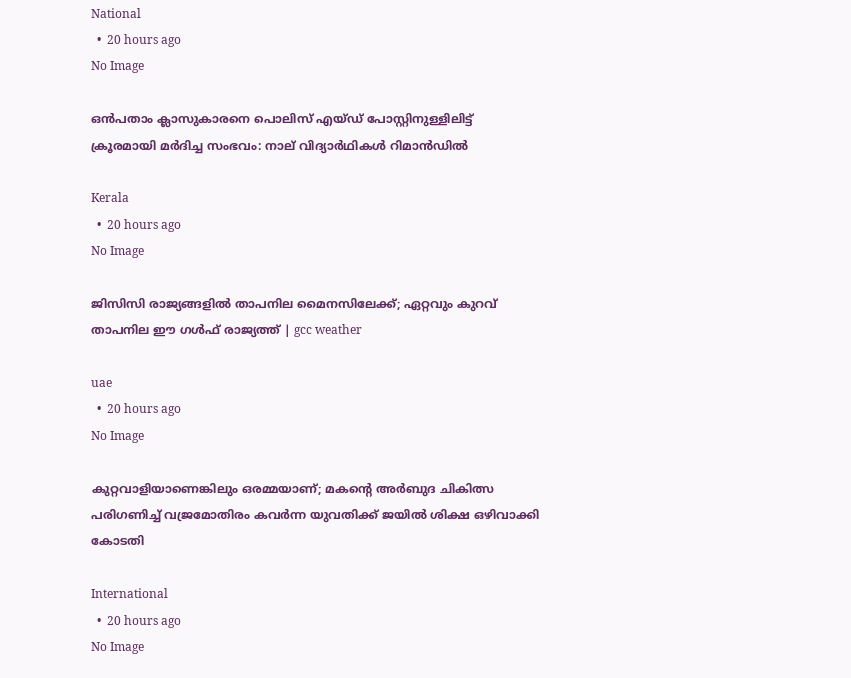National
  •  20 hours ago
No Image

ഒൻപതാം ക്ലാസുകാരനെ പൊലിസ് എയ്ഡ് പോസ്റ്റിനുള്ളിലിട്ട് ക്രൂരമായി മർദിച്ച സംഭവം: നാല് വിദ്യാർഥികൾ റിമാൻഡിൽ

Kerala
  •  20 hours ago
No Image

ജിസിസി രാജ്യങ്ങളിൽ താപനില മൈനസിലേക്ക്; ഏറ്റവും കുറവ് താപനില ഈ ഗൾഫ് രാജ്യത്ത് | gcc weather

uae
  •  20 hours ago
No Image

കുറ്റവാളിയാണെങ്കിലും ഒരമ്മയാണ്; മകന്റെ അർബുദ ചികിത്സ പരിഗണിച്ച് വജ്രമോതിരം കവർന്ന യുവതിക്ക് ജയിൽ ശിക്ഷ ഒഴിവാക്കി കോടതി

International
  •  20 hours ago
No Image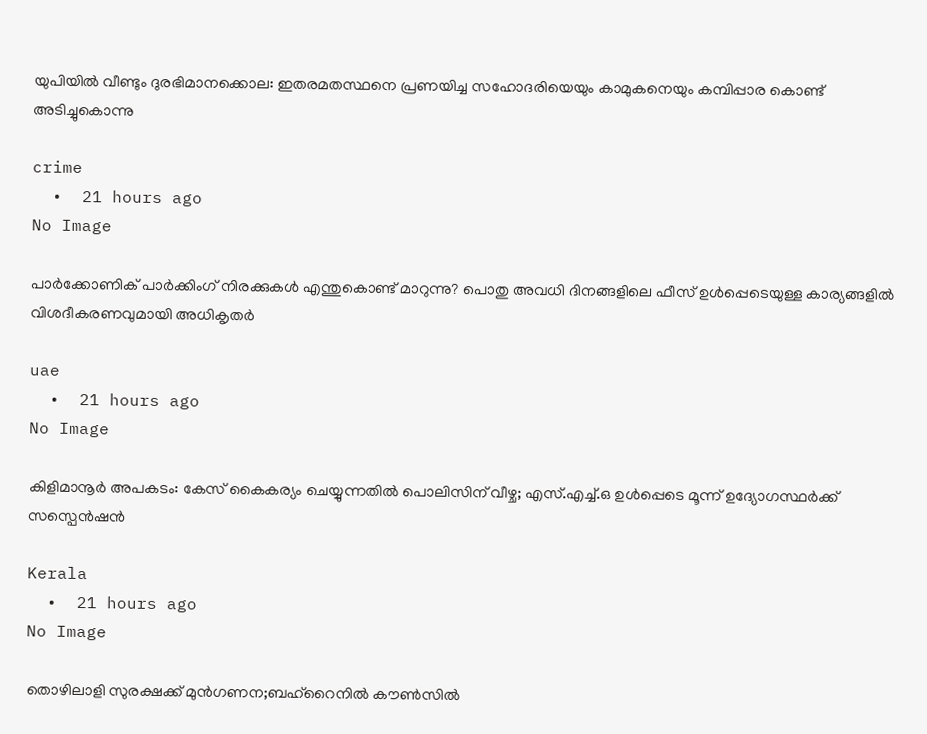യുപിയിൽ വീണ്ടും ദുരഭിമാനക്കൊല: ഇതരമതസ്ഥനെ പ്രണയിച്ച സഹോദരിയെയും കാമുകനെയും കമ്പിപ്പാര കൊണ്ട് അടിച്ചുകൊന്നു

crime
  •  21 hours ago
No Image

പാർക്കോണിക് പാർക്കിംഗ് നിരക്കുകൾ എന്തുകൊണ്ട് മാറുന്നു? പൊതു അവധി ദിനങ്ങളിലെ ഫീസ് ഉൾപ്പെടെയുള്ള കാര്യങ്ങളിൽ വിശദീകരണവുമായി അധികൃതർ

uae
  •  21 hours ago
No Image

കിളിമാനൂർ അപകടം: കേസ് കൈകര്യം ചെയ്യുന്നതിൽ പൊലിസിന് വീഴ്ച; എസ്.എച്ച്.ഒ ഉൾപ്പെടെ മൂന്ന് ഉദ്യോഗസ്ഥർക്ക് സസ്പെൻഷൻ

Kerala
  •  21 hours ago
No Image

തൊഴിലാളി സുരക്ഷക്ക് മുന്‍ഗണന;ബഹ്‌റൈനില്‍ കൗണ്‍സില്‍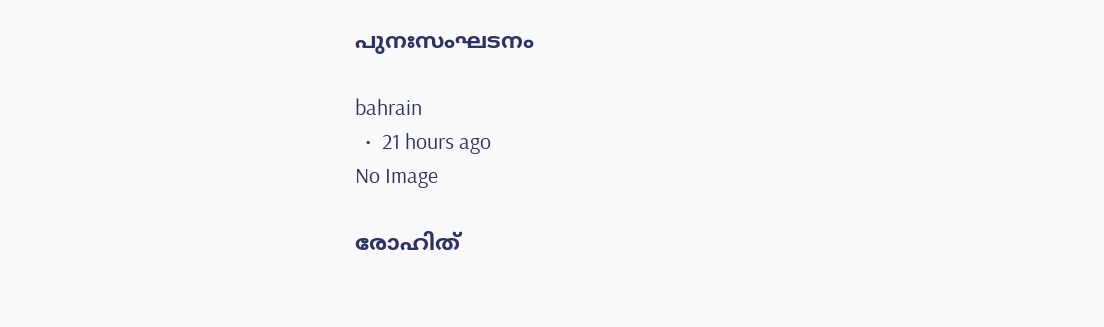പുനഃസംഘടനം

bahrain
  •  21 hours ago
No Image

രോഹിത്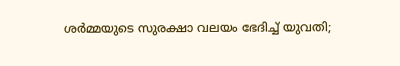ശർമ്മയുടെ സുരക്ഷാ വലയം ഭേദിച്ച് യുവതി;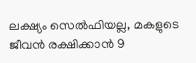ലക്ഷ്യം സെൽഫിയല്ല, മകളുടെ ജീവൻ രക്ഷിക്കാൻ 9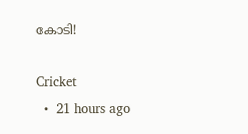കോടി!

Cricket
  •  21 hours ago